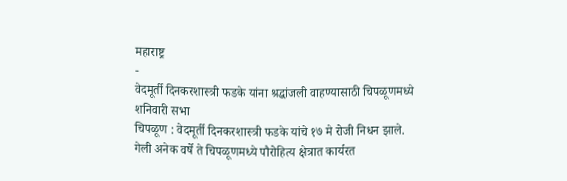महाराष्ट्र
-
वेदमूर्ती दिनकरशास्त्री फडके यांना श्रद्धांजली वाहण्यासाठी चिपळूणमध्ये शनिवारी सभा
चिपळूण : वेदमूर्ती दिनकरशास्त्री फडके यांचे १७ मे रोजी निधन झाले. गेली अनेक वर्षे ते चिपळूणमध्ये पौरोहित्य क्षेत्रात कार्यरत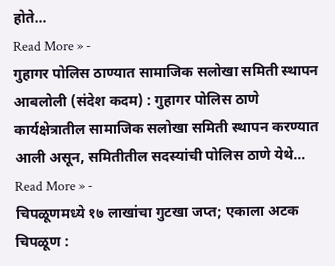होते…
Read More » -
गुहागर पोलिस ठाण्यात सामाजिक सलोखा समिती स्थापन
आबलोली (संदेश कदम) : गुहागर पोलिस ठाणे कार्यक्षेत्रातील सामाजिक सलोखा समिती स्थापन करण्यात आली असून, समितीतील सदस्यांची पोलिस ठाणे येथे…
Read More » -
चिपळूणमध्ये १७ लाखांचा गुटखा जप्त; एकाला अटक
चिपळूण :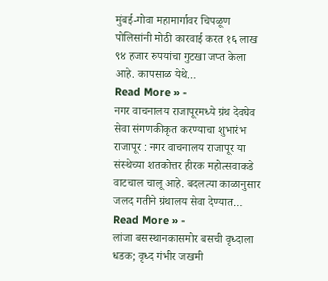मुंबई-गोवा महामार्गावर चिपळूण पोलिसांनी मोठी कारवाई करत १६ लाख ९४ हजार रुपयांचा गुटखा जप्त केला आहे. कापसाळ येथे…
Read More » -
नगर वाचनालय राजापूरमध्ये ग्रंथ देवघेव सेवा संगणकीकृत करण्याचा शुभारंभ
राजापूर : नगर वाचनालय राजापूर या संस्थेच्या शतकोत्तर हीरक महोत्सवाकडे वाटचाल चालू आहे. बदलत्या काळानुसार जलद गतीने ग्रंथालय सेवा देण्यात…
Read More » -
लांजा बसस्थानकासमोर बसची वृध्दाला धडक; वृध्द गंभीर जखमी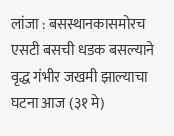लांजा : बसस्थानकासमोरच एसटी बसची धडक बसल्याने वृद्ध गंभीर जखमी झाल्याचा घटना आज (३१ मे)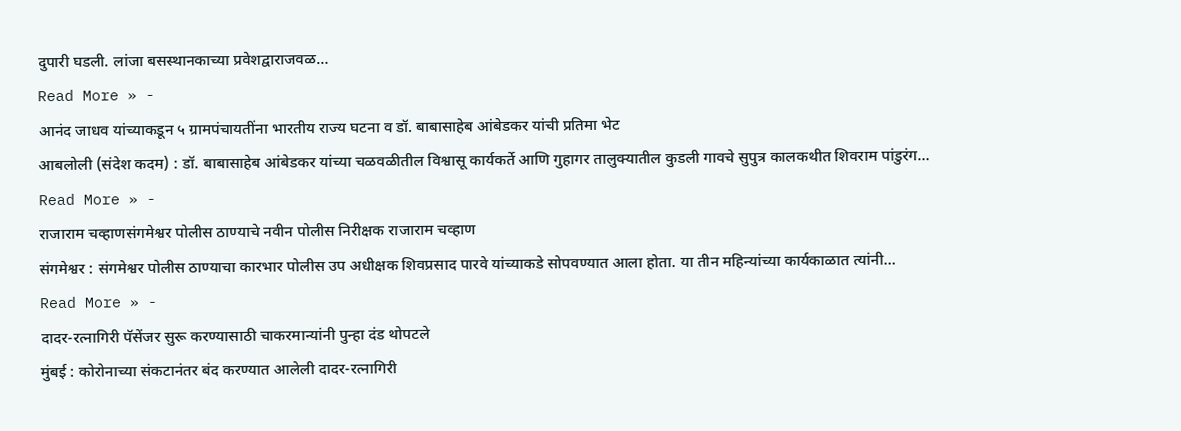दुपारी घडली. लांजा बसस्थानकाच्या प्रवेशद्वाराजवळ…
Read More » -
आनंद जाधव यांच्याकडून ५ ग्रामपंचायतींना भारतीय राज्य घटना व डॉ. बाबासाहेब आंबेडकर यांची प्रतिमा भेट
आबलोली (संदेश कदम) : डॉ. बाबासाहेब आंबेडकर यांच्या चळवळीतील विश्वासू कार्यकर्ते आणि गुहागर तालुक्यातील कुडली गावचे सुपुत्र कालकथीत शिवराम पांडुरंग…
Read More » -
राजाराम चव्हाणसंगमेश्वर पोलीस ठाण्याचे नवीन पोलीस निरीक्षक राजाराम चव्हाण
संगमेश्वर : संगमेश्वर पोलीस ठाण्याचा कारभार पोलीस उप अधीक्षक शिवप्रसाद पारवे यांच्याकडे सोपवण्यात आला होता. या तीन महिन्यांच्या कार्यकाळात त्यांनी…
Read More » -
दादर-रत्नागिरी पॅसेंजर सुरू करण्यासाठी चाकरमान्यांनी पुन्हा दंड थोपटले
मुंबई : कोरोनाच्या संकटानंतर बंद करण्यात आलेली दादर-रत्नागिरी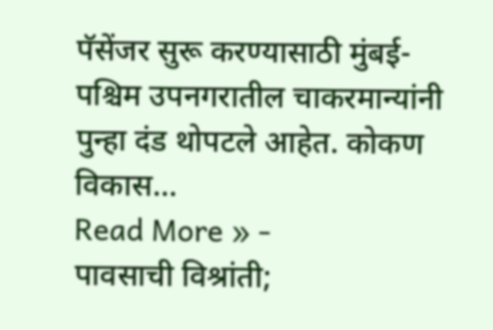पॅसेंजर सुरू करण्यासाठी मुंबई-पश्चिम उपनगरातील चाकरमान्यांनी पुन्हा दंड थोपटले आहेत. कोकण विकास…
Read More » -
पावसाची विश्रांती;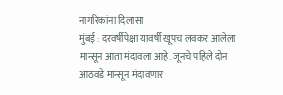नागरिकांना दिलासा
मुंबई : दरवर्षीपेक्षा यावर्षी खूपच लवकर आलेला मान्सून आता मंदावला आहे. जूनचे पहिले दोन आठवडे मान्सून मंदावणार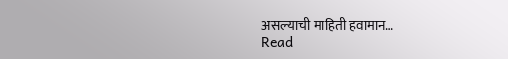असल्याची माहिती हवामान…
Read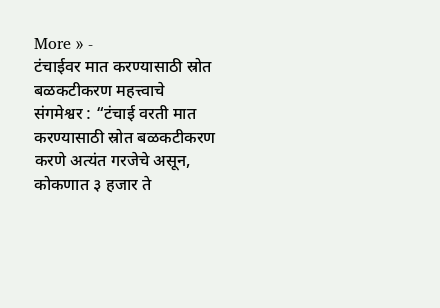More » -
टंचाईवर मात करण्यासाठी स्रोत बळकटीकरण महत्त्वाचे
संगमेश्वर : “टंचाई वरती मात करण्यासाठी स्रोत बळकटीकरण करणे अत्यंत गरजेचे असून, कोकणात ३ हजार ते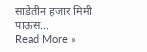साडेतीन हजार मिमी पाऊस…
Read More »